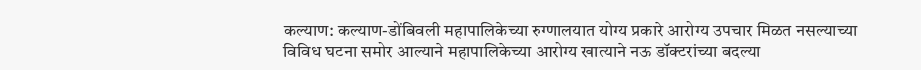कल्याण: कल्याण-डोंबिवली महापालिकेच्या रुग्णालयात योग्य प्रकारे आरोग्य उपचार मिळत नसल्याच्या विविध घटना समोर आल्याने महापालिकेच्या आरोग्य खात्याने नऊ डॉक्टरांच्या बदल्या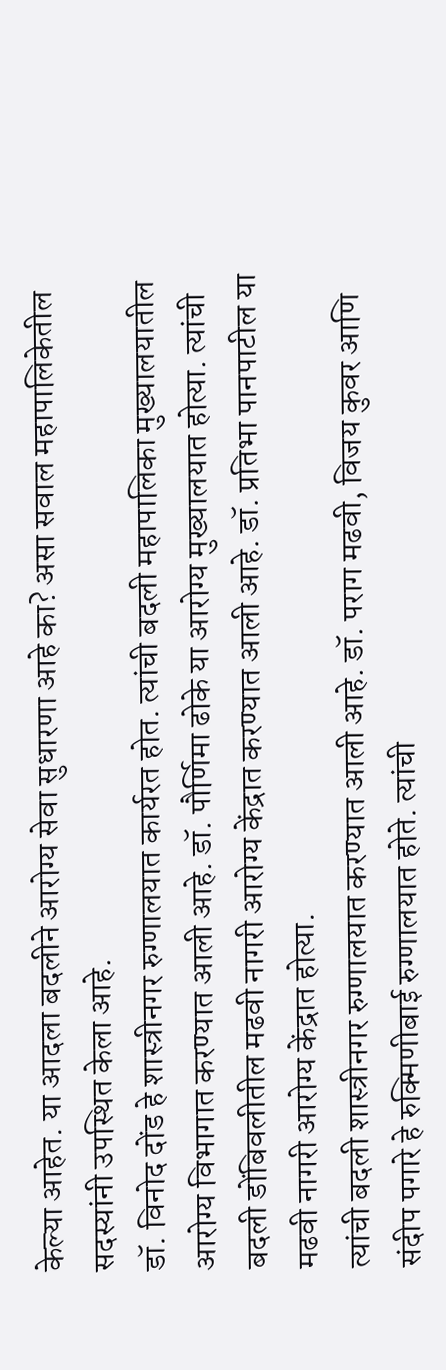केल्या आहेत. या आदला बदलीने आरोग्य सेवा सुधारणा आहे का? असा सवाल महापालिकेतील सदस्यांनी उपस्थित केला आहे.
डॉ. विनोद दोंड हे शास्त्रीनगर रुग्णालयात कार्यरत होत. त्यांची बदली महापालिका मुख्यालयातील आरोग्य विभागात करण्यात आली आहे. डॉ. पौर्णिमा ढोके या आरोग्य मुख्यालयात होत्या. त्यांची बदली डोंबिवलीतील मढवी नागरी आरोग्य केंद्रात करण्यात आली आहे. डॉ. प्रतिभा पानपाटील या मढवी नागरी आरोग्य केंद्रात होत्या.
त्यांची बदली शास्त्रीनगर रुग्णालयात करण्यात आली आहे. डॉ. पराग मढवी, विजय कुवर आणि संदीप पगारे हे रुक्मिणीबाई रुग्णालयात होते. त्यांची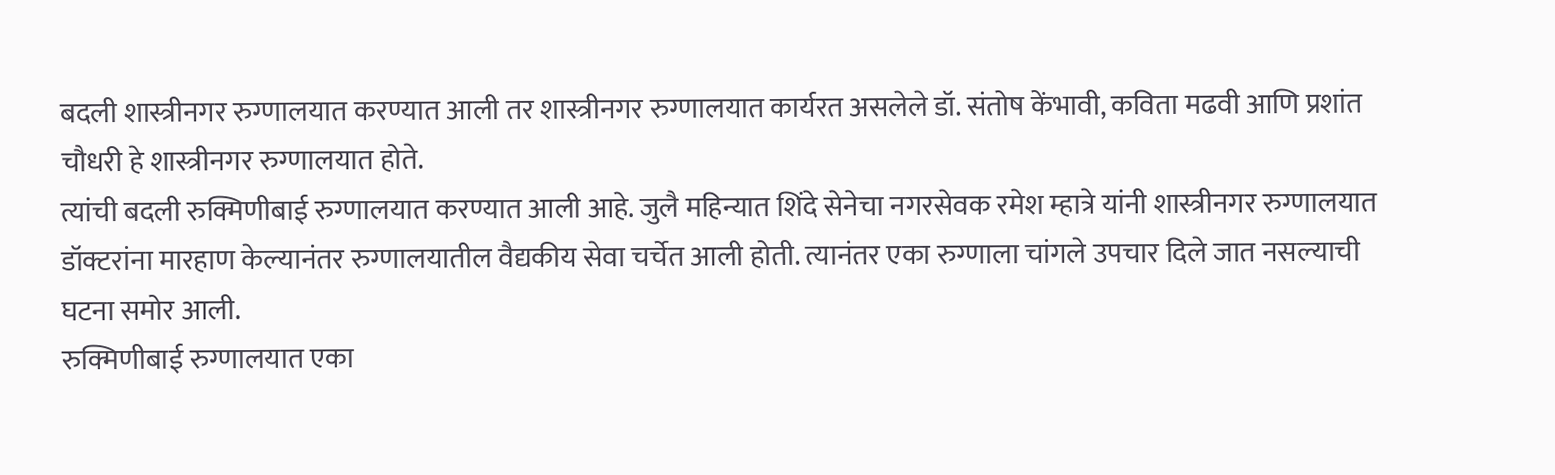बदली शास्त्रीनगर रुग्णालयात करण्यात आली तर शास्त्रीनगर रुग्णालयात कार्यरत असलेले डॉ. संतोष केंभावी, कविता मढवी आणि प्रशांत चौधरी हे शास्त्रीनगर रुग्णालयात होते.
त्यांची बदली रुक्मिणीबाई रुग्णालयात करण्यात आली आहे. जुलै महिन्यात शिंदे सेनेचा नगरसेवक रमेश म्हात्रे यांनी शास्त्रीनगर रुग्णालयात डॉक्टरांना मारहाण केल्यानंतर रुग्णालयातील वैद्यकीय सेवा चर्चेत आली होती. त्यानंतर एका रुग्णाला चांगले उपचार दिले जात नसल्याची घटना समोर आली.
रुक्मिणीबाई रुग्णालयात एका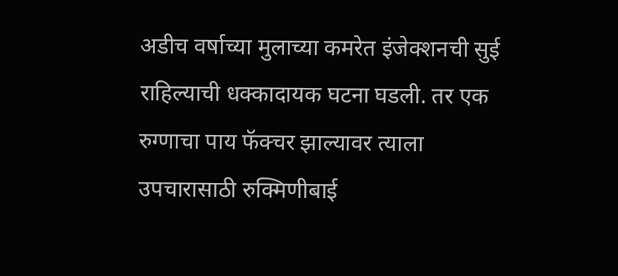अडीच वर्षाच्या मुलाच्या कमरेत इंजेक्शनची सुई राहिल्याची धक्कादायक घटना घडली. तर एक रुग्णाचा पाय फॅक्चर झाल्यावर त्याला उपचारासाठी रुक्मिणीबाई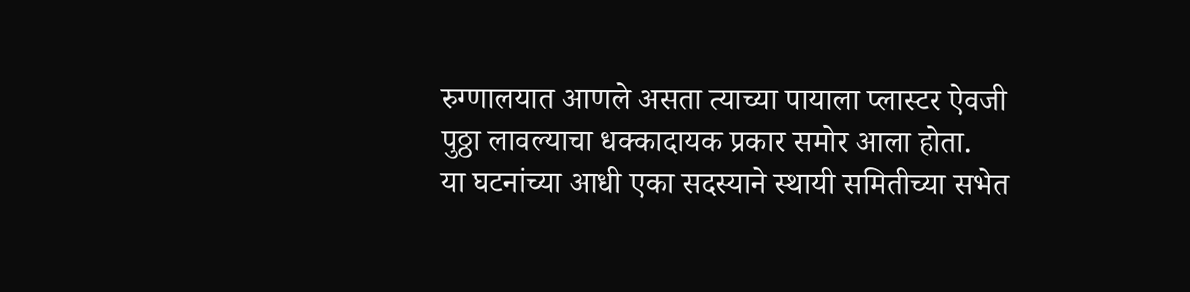रुग्णालयात आणले असता त्याच्या पायाला प्लास्टर ऐवजी पुठ्ठा लावल्याचा धक्कादायक प्रकार समोर आला होता.
या घटनांच्या आधी एका सदस्याने स्थायी समितीच्या सभेत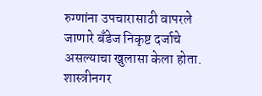रुग्णांना उपचारासाठी वापरले जाणारे बँडेज निकृष्ट दर्जाचे असल्याचा खुलासा केला होता. शास्त्रीनगर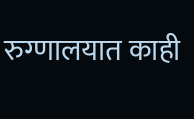रुग्णालयात काही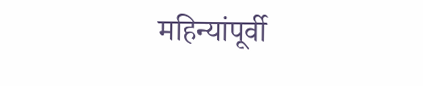महिन्यांपूर्वी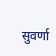सुवर्णा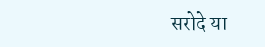सरोदे या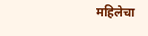महिलेचा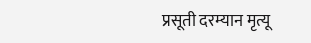प्रसूती दरम्यान मृत्यू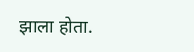झाला होता.